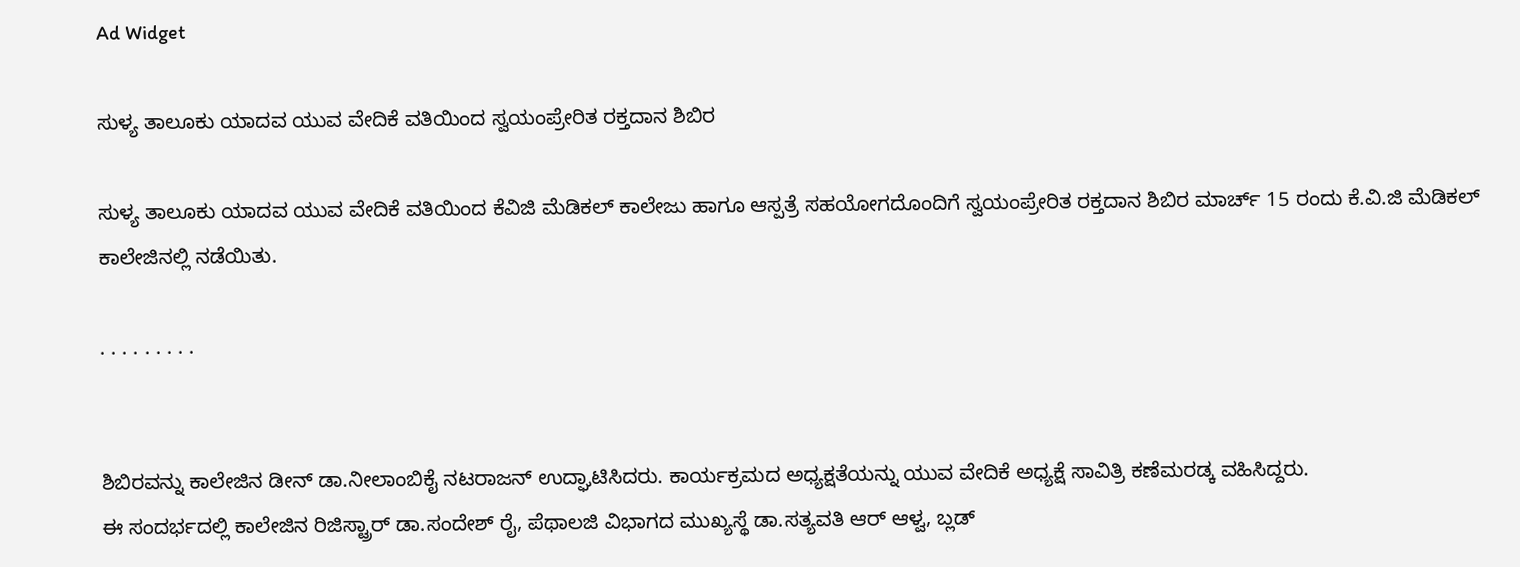Ad Widget

ಸುಳ್ಯ ತಾಲೂಕು ಯಾದವ ಯುವ ವೇದಿಕೆ ವತಿಯಿಂದ ಸ್ವಯಂಪ್ರೇರಿತ ರಕ್ತದಾನ ಶಿಬಿರ

ಸುಳ್ಯ ತಾಲೂಕು ಯಾದವ ಯುವ ವೇದಿಕೆ ವತಿಯಿಂದ ಕೆವಿಜಿ ಮೆಡಿಕಲ್ ಕಾಲೇಜು ಹಾಗೂ ಆಸ್ಪತ್ರೆ ಸಹಯೋಗದೊಂದಿಗೆ ಸ್ವಯಂಪ್ರೇರಿತ ರಕ್ತದಾನ ಶಿಬಿರ ಮಾರ್ಚ್ 15 ರಂದು ಕೆ.ವಿ.ಜಿ ಮೆಡಿಕಲ್ ಕಾಲೇಜಿನಲ್ಲಿ ನಡೆಯಿತು.

. . . . . . . . .


ಶಿಬಿರವನ್ನು ಕಾಲೇಜಿನ ಡೀನ್ ಡಾ.ನೀಲಾಂಬಿಕೈ ನಟರಾಜನ್ ಉದ್ಘಾಟಿಸಿದರು. ಕಾರ್ಯಕ್ರಮದ ಅಧ್ಯಕ್ಷತೆಯನ್ನು ಯುವ ವೇದಿಕೆ ಅಧ್ಯಕ್ಷೆ ಸಾವಿತ್ರಿ ಕಣೆಮರಡ್ಕ ವಹಿಸಿದ್ದರು.
ಈ ಸಂದರ್ಭದಲ್ಲಿ ಕಾಲೇಜಿನ ರಿಜಿಸ್ಟ್ರಾರ್ ಡಾ.ಸಂದೇಶ್ ರೈ, ಪೆಥಾಲಜಿ ವಿಭಾಗದ ಮುಖ್ಯಸ್ಥೆ ಡಾ.ಸತ್ಯವತಿ ಆರ್ ಆಳ್ವ, ಬ್ಲಡ್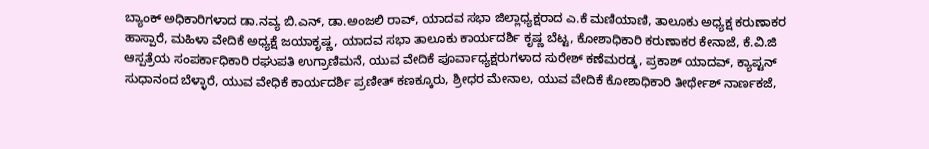ಬ್ಯಾಂಕ್ ಅಧಿಕಾರಿಗಳಾದ ಡಾ.ನವ್ಯ ಬಿ.ಎನ್, ಡಾ.ಅಂಜಲಿ ರಾವ್, ಯಾದವ ಸಭಾ ಜಿಲ್ಲಾಧ್ಯಕ್ಷರಾದ ಎ.ಕೆ ಮಣಿಯಾಣಿ, ತಾಲೂಕು ಅಧ್ಯಕ್ಷ ಕರುಣಾಕರ ಹಾಸ್ಪಾರೆ, ಮಹಿಳಾ ವೇದಿಕೆ ಅಧ್ಯಕ್ಷೆ ಜಯಾಕೃಷ್ಣ, ಯಾದವ ಸಭಾ ತಾಲೂಕು ಕಾರ್ಯದರ್ಶಿ ಕೃಷ್ಣ ಬೆಟ್ಟ, ಕೋಶಾಧಿಕಾರಿ ಕರುಣಾಕರ ಕೇನಾಜೆ, ಕೆ.ವಿ.ಜಿ ಆಸ್ಪತ್ರೆಯ ಸಂಪರ್ಕಾಧಿಕಾರಿ ರಘುಪತಿ ಉಗ್ರಾಣಿಮನೆ, ಯುವ ವೇದಿಕೆ ಪೂರ್ವಾಧ್ಯಕ್ಷರುಗಳಾದ ಸುರೇಶ್‌ ಕಣೆಮರಡ್ಕ, ಪ್ರಕಾಶ್ ಯಾದವ್, ಕ್ಯಾಪ್ಟನ್ ಸುಧಾನಂದ ಬೆಳ್ಳಾರೆ, ಯುವ ವೇಧಿಕೆ ಕಾರ್ಯದರ್ಶಿ ಪ್ರಣೀತ್ ಕಣಕ್ಕೂರು, ಶ್ರೀಧರ ಮೇನಾಲ, ಯುವ ವೇದಿಕೆ ಕೋಶಾಧಿಕಾರಿ ತೀರ್ಥೇಶ್ ನಾರ್ಣಕಜೆ,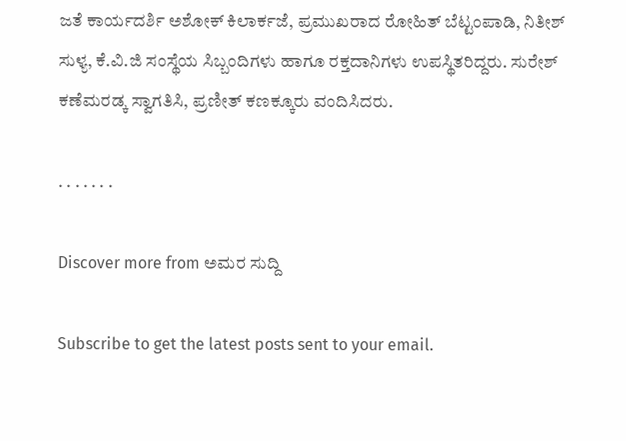ಜತೆ ಕಾರ್ಯದರ್ಶಿ ಅಶೋಕ್ ಕಿಲಾರ್ಕಜೆ, ಪ್ರಮುಖರಾದ ರೋಹಿತ್ ಬೆಟ್ಟಂಪಾಡಿ, ನಿತೀಶ್ ಸುಳ್ಯ, ಕೆ.ವಿ.ಜಿ ಸಂಸ್ಥೆಯ ಸಿಬ್ಬಂದಿಗಳು ಹಾಗೂ ರಕ್ತದಾನಿಗಳು ಉಪಸ್ಥಿತರಿದ್ದರು. ಸುರೇಶ್ ಕಣೆಮರಡ್ಕ ಸ್ವಾಗತಿಸಿ, ಪ್ರಣೀತ್ ಕಣಕ್ಕೂರು ವಂದಿಸಿದರು.

. . . . . . .

Discover more from ಅಮರ ಸುದ್ದಿ

Subscribe to get the latest posts sent to your email.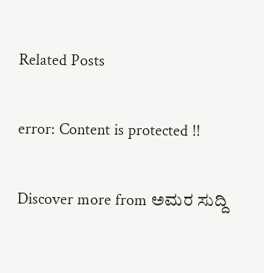Related Posts

error: Content is protected !!

Discover more from ಅಮರ ಸುದ್ದಿ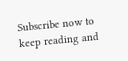Subscribe now to keep reading and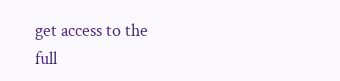get access to the full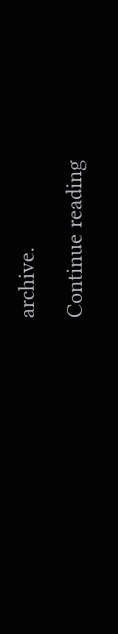archive.

Continue reading